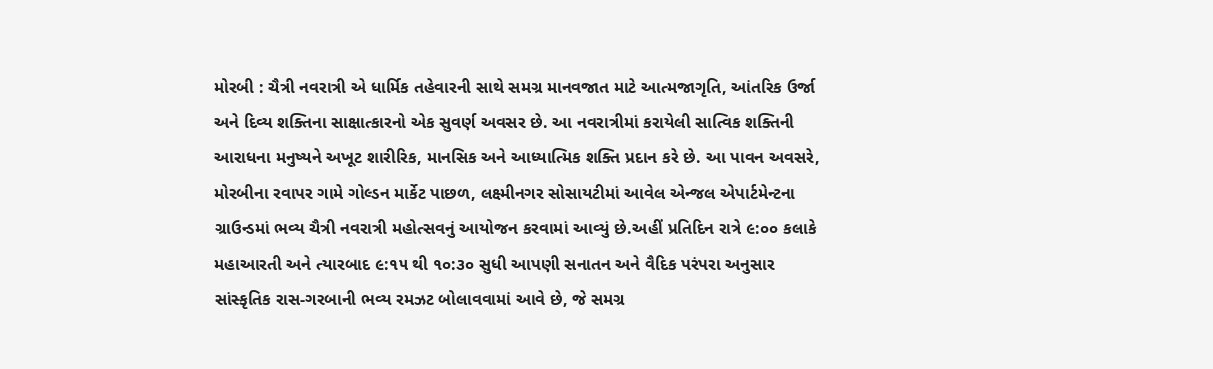મોરબી : ચૈત્રી નવરાત્રી એ ધાર્મિક તહેવારની સાથે સમગ્ર માનવજાત માટે આત્મજાગૃતિ, આંતરિક ઉર્જા અને દિવ્ય શક્તિના સાક્ષાત્કારનો એક સુવર્ણ અવસર છે. આ નવરાત્રીમાં કરાયેલી સાત્વિક શક્તિની આરાધના મનુષ્યને અખૂટ શારીરિક, માનસિક અને આધ્યાત્મિક શક્તિ પ્રદાન કરે છે. આ પાવન અવસરે, મોરબીના રવાપર ગામે ગોલ્ડન માર્કેટ પાછળ, લક્ષ્મીનગર સોસાયટીમાં આવેલ એન્જલ એપાર્ટમેન્ટના ગ્રાઉન્ડમાં ભવ્ય ચૈત્રી નવરાત્રી મહોત્સવનું આયોજન કરવામાં આવ્યું છે.અહીં પ્રતિદિન રાત્રે ૯:૦૦ કલાકે મહાઆરતી અને ત્યારબાદ ૯:૧૫ થી ૧૦:૩૦ સુધી આપણી સનાતન અને વૈદિક પરંપરા અનુસાર સાંસ્કૃતિક રાસ-ગરબાની ભવ્ય રમઝટ બોલાવવામાં આવે છે, જે સમગ્ર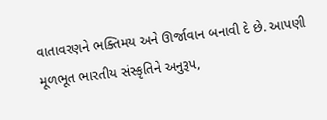વાતાવરણને ભક્તિમય અને ઊર્જાવાન બનાવી દે છે. આપણી મૂળભૂત ભારતીય સંસ્કૃતિને અનુરૂપ,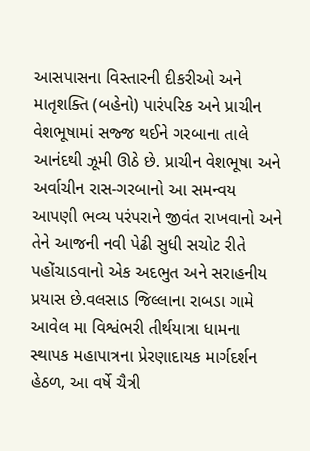આસપાસના વિસ્તારની દીકરીઓ અને માતૃશક્તિ (બહેનો) પારંપરિક અને પ્રાચીન વેશભૂષામાં સજ્જ થઈને ગરબાના તાલે આનંદથી ઝૂમી ઊઠે છે. પ્રાચીન વેશભૂષા અને અર્વાચીન રાસ-ગરબાનો આ સમન્વય આપણી ભવ્ય પરંપરાને જીવંત રાખવાનો અને તેને આજની નવી પેઢી સુધી સચોટ રીતે પહોંચાડવાનો એક અદભુત અને સરાહનીય પ્રયાસ છે.વલસાડ જિલ્લાના રાબડા ગામે આવેલ મા વિશ્વંભરી તીર્થયાત્રા ધામના સ્થાપક મહાપાત્રના પ્રેરણાદાયક માર્ગદર્શન હેઠળ, આ વર્ષે ચૈત્રી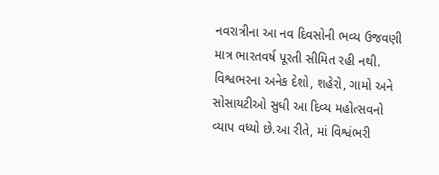નવરાત્રીના આ નવ દિવસોની ભવ્ય ઉજવણી માત્ર ભારતવર્ષ પૂરતી સીમિત રહી નથી. વિશ્વભરના અનેક દેશો, શહેરો, ગામો અને સોસાયટીઓ સુધી આ દિવ્ય મહોત્સવનો વ્યાપ વધ્યો છે.આ રીતે, માં વિશ્વંભરી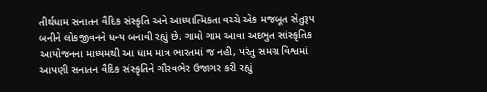તીર્થધામ સનાતન વૈદિક સંસ્કૃતિ અને આધ્યાત્મિકતા વચ્ચે એક મજબૂત સેતુરૂપ બનીને લોકજીવનને ધન્ય બનાવી રહ્યું છે. ગામો ગામ આવા અદભુત સાંસ્કૃતિક આયોજનના માધ્યમથી આ ધામ માત્ર ભારતમાં જ નહી, પરંતુ સમગ્ર વિશ્વમાં આપણી સનાતન વૈદિક સંસ્કૃતિને ગૌરવભેર ઉજાગર કરી રહ્યું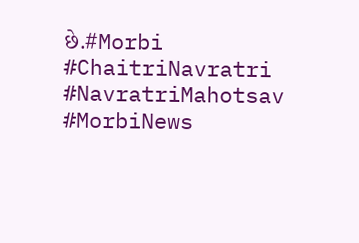છે.#Morbi #ChaitriNavratri #NavratriMahotsav #MorbiNews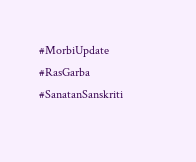#MorbiUpdate #RasGarba #SanatanSanskriti